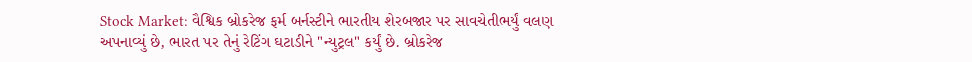Stock Market: વૈશ્વિક બ્રોકરેજ ફર્મ બર્નસ્ટીને ભારતીય શેરબજાર પર સાવચેતીભર્યું વલણ અપનાવ્યું છે, ભારત પર તેનું રેટિંગ ઘટાડીને "ન્યુટ્રલ" કર્યું છે. બ્રોકરેજ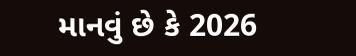માનવું છે કે 2026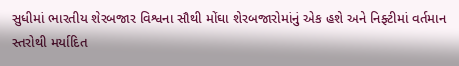સુધીમાં ભારતીય શેરબજાર વિશ્વના સૌથી મોંઘા શેરબજારોમાંનું એક હશે અને નિફ્ટીમાં વર્તમાન સ્તરોથી મર્યાદિત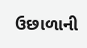ઉછાળાની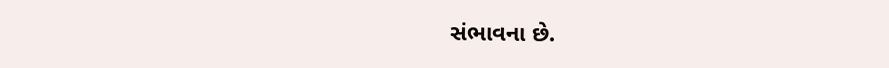સંભાવના છે.